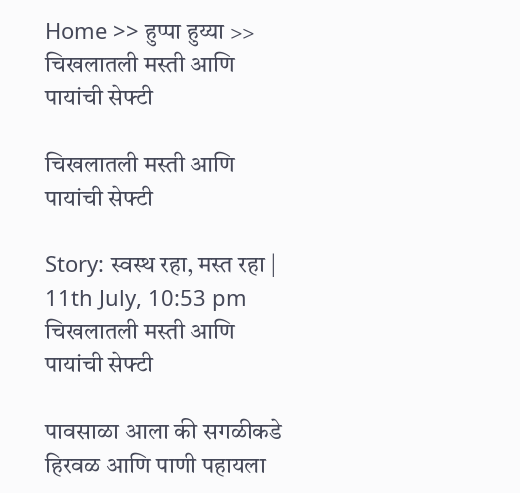Home >> हुप्पा हुय्या >> चिखलातली मस्ती आणि पायांची सेफ्टी

चिखलातली मस्ती आणि पायांची सेफ्टी

Story: स्वस्थ रहा, मस्त रहा |
11th July, 10:53 pm
चिखलातली मस्ती आणि पायांची सेफ्टी

पावसाळा आला की सगळीकडे हिरवळ आणि पाणी पहायला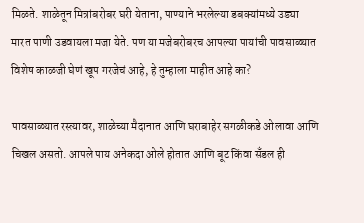मिळते. शाळेतून मित्रांबरोबर घरी येताना, पाण्याने भरलेल्या डबक्यांमध्ये उड्या मारत पाणी उडवायला मजा येते. पण या मजेबरोबरच आपल्या पायांची पावसाळ्यात विशेष काळजी घेणं खूप गरजेचं आहे, हे तुम्हाला माहीत आहे का?

पावसाळ्यात रस्त्यावर, शाळेच्या मैदानात आणि घराबाहेर सगळीकडे ओलावा आणि चिखल असतो. आपले पाय अनेकदा ओले होतात आणि बूट किंवा सँडल ही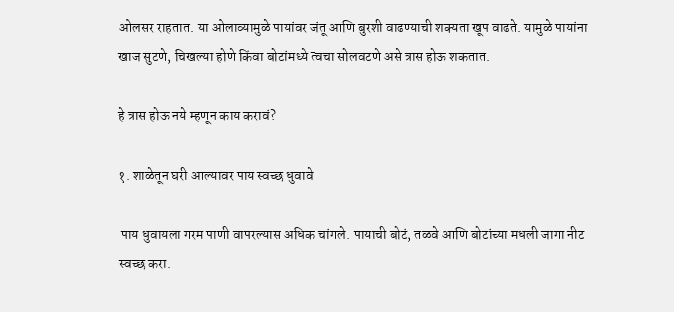ओलसर राहतात. या ओलाव्यामुळे पायांवर जंतू आणि बुरशी वाढण्याची शक्यता खूप वाढते. यामुळे पायांना खाज सुटणे, चिखल्या होणे किंवा बोटांमध्ये त्वचा सोलवटणे असे त्रास होऊ शकतात.

हे त्रास होऊ नये म्हणून काय करावं?

१. शाळेतून घरी आल्यावर पाय स्वच्छ धुवावे

 पाय धुवायला गरम पाणी वापरल्यास अधिक चांगले. पायाची बोटं, तळवे आणि बोटांच्या मधली जागा नीट स्वच्छ करा.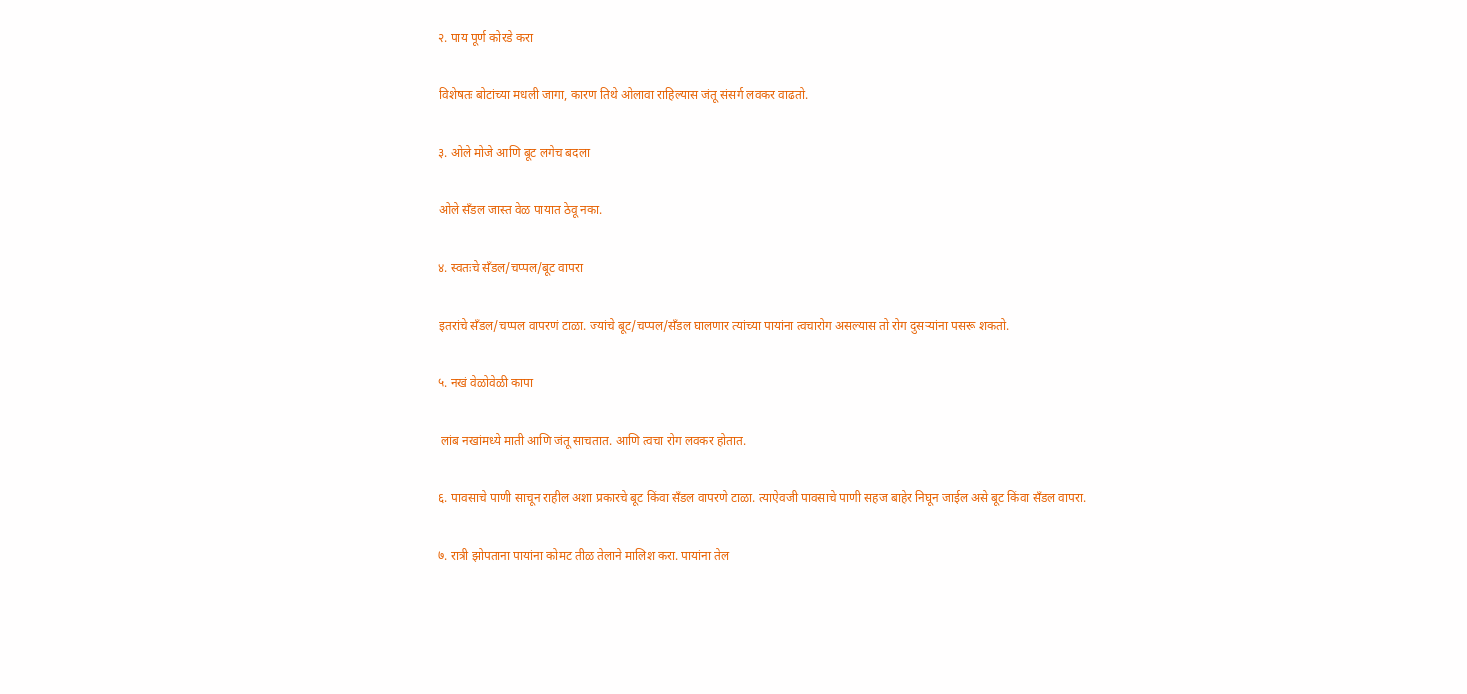२. पाय पूर्ण कोरडे करा

विशेषतः बोटांच्या मधली जागा, कारण तिथे ओलावा राहिल्यास जंतू संसर्ग लवकर वाढतो.

३. ओले मोजे आणि बूट लगेच बदला

ओले सँडल जास्त वेळ पायात ठेवू नका.

४. स्वतःचे सँडल/चप्पल/बूट वापरा

इतरांचे सँडल/चप्पल वापरणं टाळा. ज्यांचे बूट/चप्पल/सँडल घालणार त्यांच्या पायांना त्वचारोग असल्यास तो रोग दुसऱ्यांना पसरू शकतो.

५. नखं वेळोवेळी कापा

 लांब नखांमध्ये माती आणि जंतू साचतात. आणि त्वचा रोग लवकर होतात.

६. पावसाचे पाणी साचून राहील अशा प्रकारचे बूट किंवा सँडल वापरणे टाळा. त्याऐवजी पावसाचे पाणी सहज बाहेर निघून जाईल असे बूट किंवा सँडल वापरा.

७. रात्री झोपताना पायांना कोमट तीळ तेलाने मालिश करा. पायांना तेल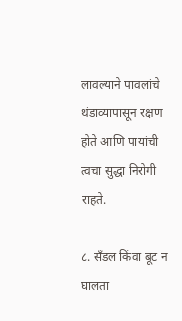लावल्याने पावलांचे थंडाव्यापासून रक्षण होते आणि पायांची त्वचा सुद्धा निरोगी राहते.

८. सँडल किंवा बूट न घालता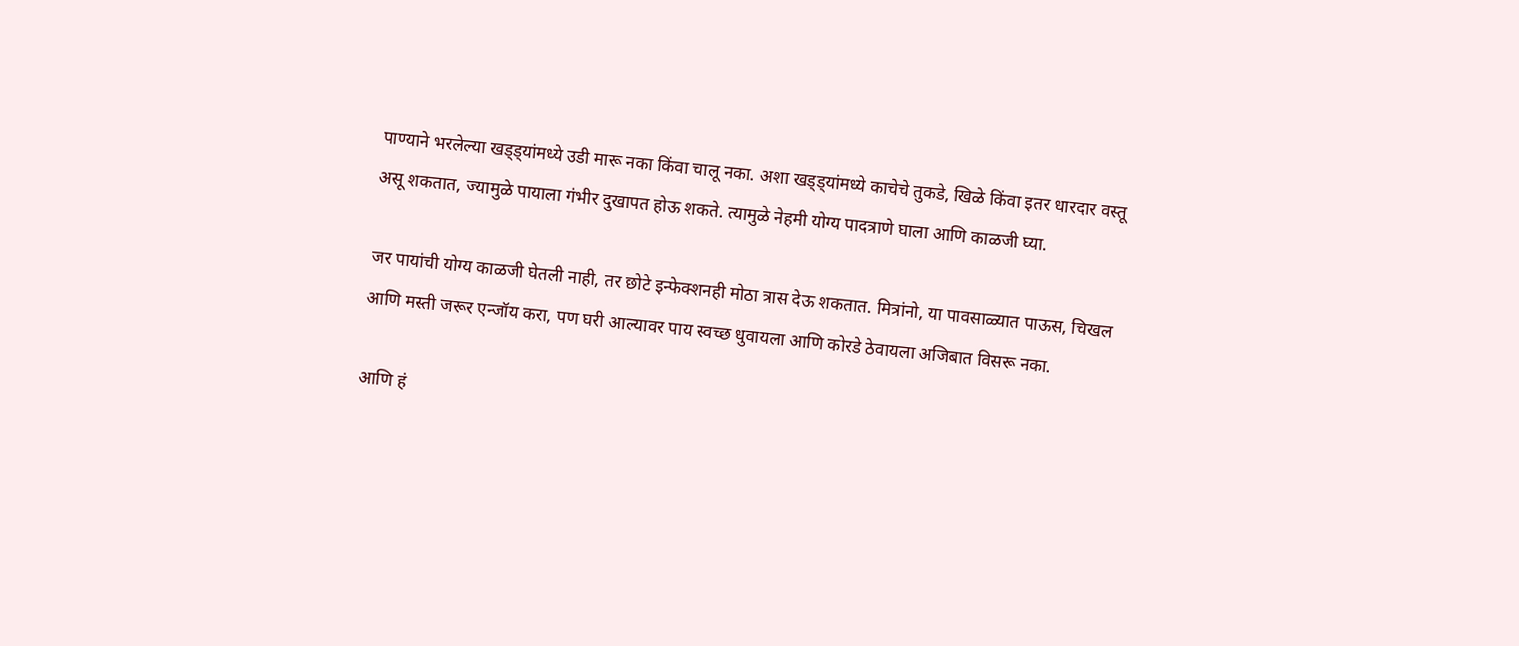पाण्याने भरलेल्या खड्ड्यांमध्ये उडी मारू नका किंवा चालू नका. अशा खड्ड्यांमध्ये काचेचे तुकडे, खिळे किंवा इतर धारदार वस्तू असू शकतात, ज्यामुळे पायाला गंभीर दुखापत होऊ शकते. त्यामुळे नेहमी योग्य पादत्राणे घाला आणि काळजी घ्या.

जर पायांची योग्य काळजी घेतली नाही, तर छोटे इन्फेक्शनही मोठा त्रास देऊ शकतात. मित्रांनो, या पावसाळ्यात पाऊस, चिखल आणि मस्ती जरूर एन्जॉय करा, पण घरी आल्यावर पाय स्वच्छ धुवायला आणि कोरडे ठेवायला अजिबात विसरू नका.

आणि हं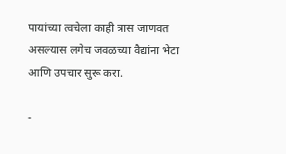पायांच्या त्वचेला काही त्रास जाणवत असल्यास लगेच जवळच्या वैद्यांना भेटा आणि उपचार सुरू करा.

-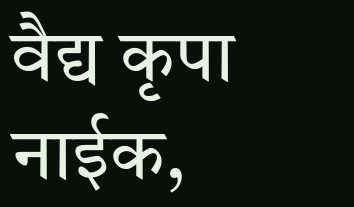वैद्य कृपा नाईक,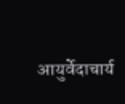आयुर्वेदाचार्य